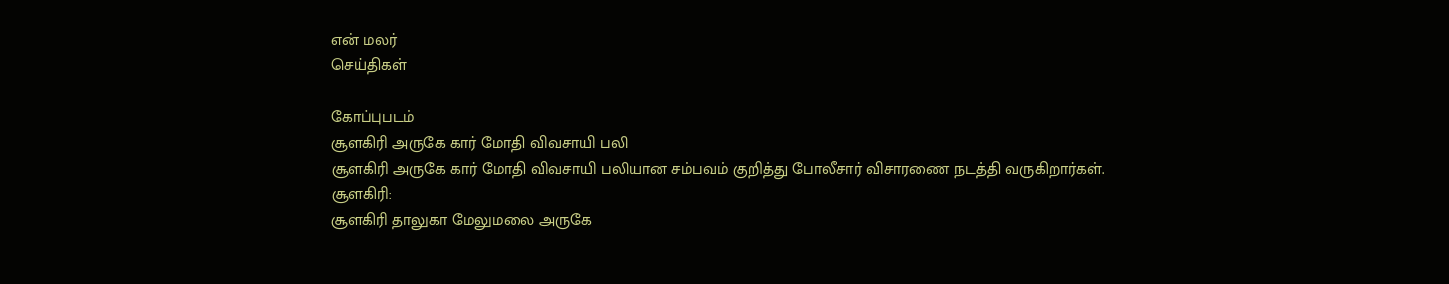என் மலர்
செய்திகள்

கோப்புபடம்
சூளகிரி அருகே கார் மோதி விவசாயி பலி
சூளகிரி அருகே கார் மோதி விவசாயி பலியான சம்பவம் குறித்து போலீசார் விசாரணை நடத்தி வருகிறார்கள்.
சூளகிரி:
சூளகிரி தாலுகா மேலுமலை அருகே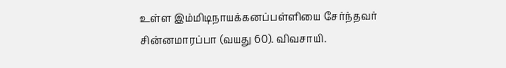உள்ள இம்மிடிநாயக்கனப்பள்ளியை சேர்ந்தவர் சின்னமாரப்பா (வயது 60). விவசாயி.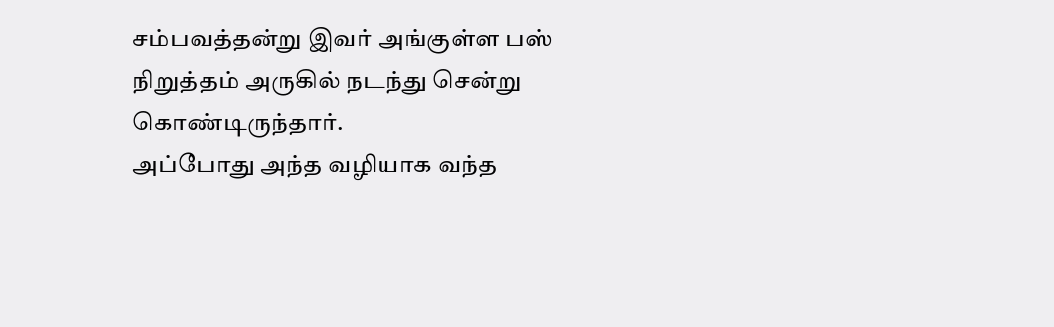சம்பவத்தன்று இவர் அங்குள்ள பஸ் நிறுத்தம் அருகில் நடந்து சென்று கொண்டிருந்தார்.
அப்போது அந்த வழியாக வந்த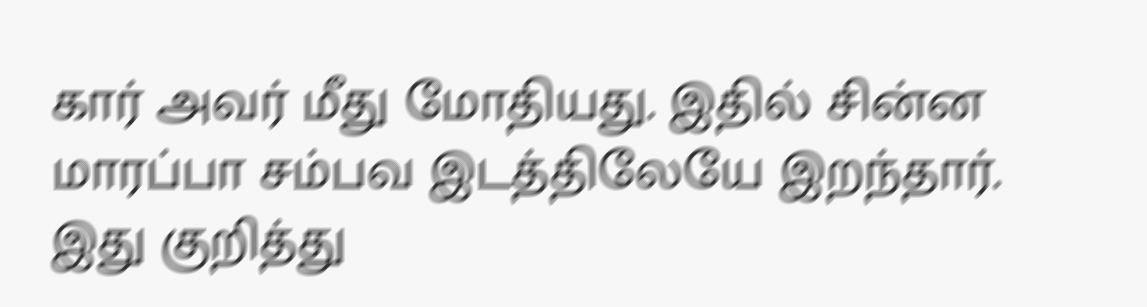கார் அவர் மீது மோதியது. இதில் சின்ன மாரப்பா சம்பவ இடத்திலேயே இறந்தார். இது குறித்து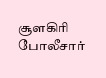சூளகிரி போலீசார்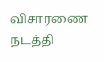விசாரணை நடத்தி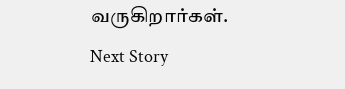வருகிறார்கள்.
Next Story